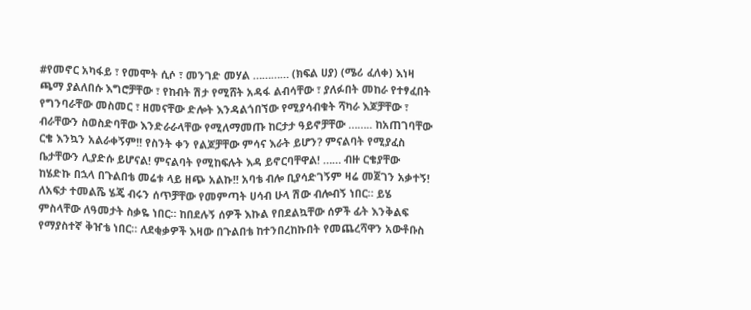#የመኖር አካፋይ ፣ የመሞት ሲሶ ፣ መንገድ መሃል ………… (ክፍል ሀያ) (ሜሪ ፈለቀ) እነዛ ጫማ ያልለበሱ እግሮቻቸው ፣ የከብት ሽታ የሚሸት አዳፋ ልብሳቸው ፣ ያለፉበት መከራ የተፃፈበት የግንባራቸው መስመር ፣ ዘመናቸው ድሎት እንዳልጎበኘው የሚያሳብቁት ሻካራ እጆቻቸው ፣ ብራቸውን ስወስድባቸው እንድራራላቸው የሚለማመጡ ከርታታ ዓይኖቻቸው …….. ከአጠገባቸው ርቄ እንኳን አልራቀኝም!! የስንት ቀን የልጆቻቸው ምሳና እራት ይሆን? ምናልባት የሚያፈስ ቤታቸውን ሊያድሱ ይሆናል! ምናልባት የሚከፍሉት እዳ ይኖርባቸዋል! …… ብዙ ርቄያቸው ከሄድኩ በኋላ በጉልበቴ መሬቱ ላይ ዘጭ አልኩ!! አባቴ ብሎ ቢያሳድገኝም ዛሬ መጀገን አቃተኝ! ለአፍታ ተመልሼ ሄጄ ብሩን ሰጥቻቸው የመምጣት ሀሳብ ሁላ ሽው ብሎብኝ ነበር። ይሄ ምስላቸው ለዓመታት ስቃዬ ነበር። ከበደሉኝ ሰዎች እኩል የበደልኳቸው ሰዎች ፊት እንቅልፍ የማያስተኛ ቅዠቴ ነበር። ለደቂቃዎች እዛው በጉልበቴ ከተንበረከኩበት የመጨረሻዋን አውቶቡስ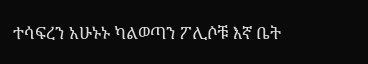ተሳፍረን አሁኑኑ ካልወጣን ፖሊሶቹ እኛ ቤት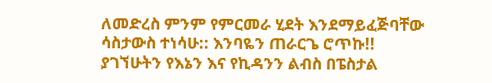ለመድረስ ምንም የምርመራ ሂደት እንደማይፈጅባቸው ሳስታውስ ተነሳሁ:: እንባዬን ጠራርጌ ሮጥኩ!! ያገኘሁትን የእኔን እና የኪዳንን ልብስ በፔስታል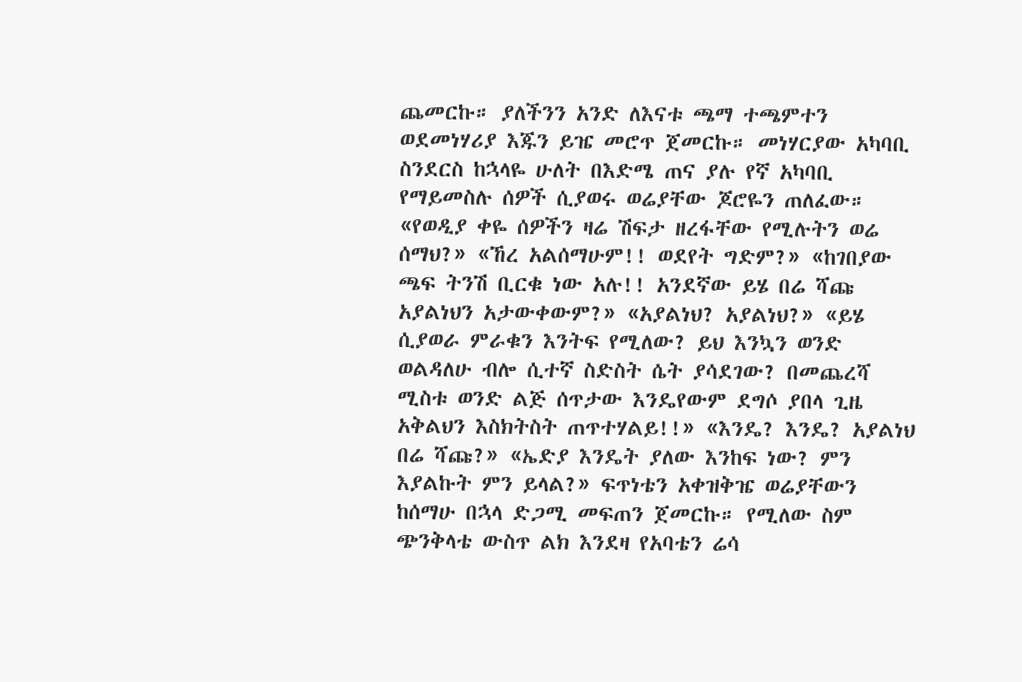ጨመርኩ። ያለችንን አንድ ለእናቱ ጫማ ተጫምተን ወደመነሃሪያ እጁን ይዤ መሮጥ ጀመርኩ። መነሃርያው አካባቢ ስንደርስ ከኋላዬ ሁለት በእድሜ ጠና ያሉ የኛ አካባቢ የማይመስሉ ሰዎች ሲያወሩ ወሬያቸው ጆሮዬን ጠለፈው። «የወዲያ ቀዬ ሰዎችን ዛሬ ሽፍታ ዘረፋቸው የሚሉትን ወሬ ሰማህ?» «ኸረ አልሰማሁም!! ወደየት ግድም?» «ከገበያው ጫፍ ትንሽ ቢርቁ ነው አሉ!! አንደኛው ይሄ በሬ ሻጩ አያልነህን አታውቀውም?» «አያልነህ? አያልነህ?» «ይሄ ሲያወራ ምራቁን እንትፍ የሚለው? ይህ እንኳን ወንድ ወልዳለሁ ብሎ ሲተኛ ስድስት ሴት ያሳደገው? በመጨረሻ ሚስቱ ወንድ ልጅ ሰጥታው እንዴየውም ደግሶ ያበላ ጊዜ አቅልህን እስክትስት ጠጥተሃልይ!!» «እንዴ? እንዴ? አያልነህ በሬ ሻጩ?» «ኤድያ እንዴት ያለው እንከፍ ነው? ምን እያልኩት ምን ይላል?» ፍጥነቴን አቀዝቅዤ ወሬያቸውን ከሰማሁ በኋላ ድጋሚ መፍጠን ጀመርኩ። የሚለው ስም ጭንቅላቴ ውስጥ ልክ እንደዛ የአባቴን ሬሳ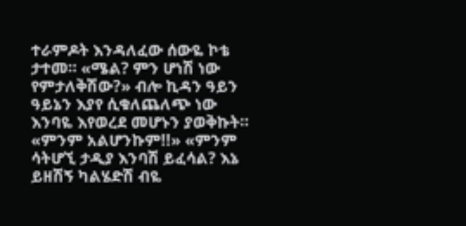ተራምዶት እንዳለፈው ሰውዬ ኮቴ ታተመ። «ሜል? ምን ሆነሽ ነው የምታለቅሽው?» ብሎ ኪዳን ዓይን ዓይኔን እያየ ሲቁለጨለጭ ነው እንባዬ እየወረደ መሆኑን ያወቅኩት። «ምንም አልሆንኩም!!» «ምንም ሳትሆኚ ታዲያ እንባሽ ይፈሳል? እኔ ይዘሽኝ ካልሄድሽ ብዬ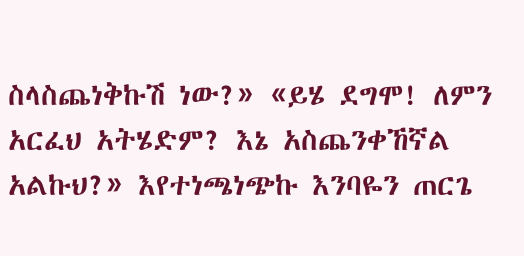ስላስጨነቅኩሽ ነው?» «ይሄ ደግሞ! ለምን አርፈህ አትሄድም? እኔ አስጨንቀኸኛል አልኩህ?» እየተነጫነጭኩ እንባዬን ጠርጌ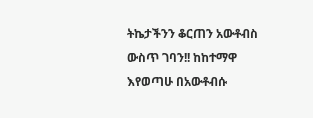ትኬታችንን ቆርጠን አውቶብስ ውስጥ ገባን!! ከከተማዋ እየወጣሁ በአውቶብሱ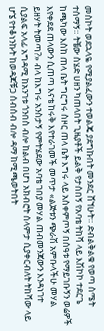መስኮት ወደኋላዬ የሚያልፈውን ተወልጄ ያደግኩበት መንደር ሸኘሁት። ድብልቅልቁ የወጣ ስሜት ተሰማኝ። ትቼው ስሄድ ሀዘን ካጠላበት ጊዜያቶች ይልቅ የታሰበኝ የአባቴ ትከሻ ላይ እሽኮኮ ተደርጌ ከጫካው እስከ ጠላ ቤት ግርግሩ ስዞር ጠላ ቤት እግሩ ላይ አስቀምጦኝ በሰዓቱ የማይገቡኝን ወሬዎች እየቀደደ ጠላውን ሲጠጣ እናቴ ከሩቅ እየተራገመች መጥታ «ልጅቱን ጭራሽ አምቡላችሁ መሃል ይዘሃት ትመጣ?» ብላ ከእግሩ አንስታኝ የምትሄደው አባቴ ገበያ መሃል ጠብመንጃውን እንዳነገተ ሲያልፍ አላፊ አግዳሚ ከአንገቱ ጎንበስ ብሎ ከልብ በሆነ አክብሮት ሰላምታ ሲያቀርብለት ትከሻው ላይ ሆኜ የተቆነንኩት ከወዳጆቹጋ ሰብሰብ ብሎ ዳማ ከሚጫወትበት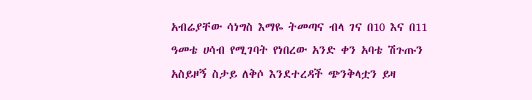አብሬያቸው ሳነግስ እማዬ ትመጣና ብላ ገና በ10 እና በ11 ዓመቴ ሀሳብ የሚገባት የነበረው አንድ ቀን አባቴ ሽጉጡን አስይዞኝ ስታይ ለቅሶ እንደተረዳች ጭንቅላቷን ይዛ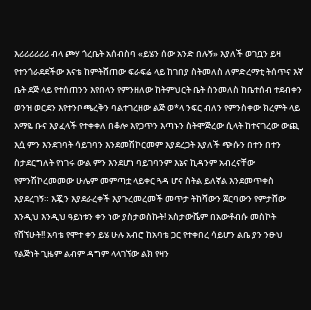እሪሪሪሪሪሪ ብላ ጮሃ ጎረቤት አሰብስባ «ይሄን ሰው አንድ በሉኝ» እያለች ወገቧን ይዛ የተንጎራደደችው እናቴ ከምትሸጠው ፍራፍሬ ላይ ከገበያ ስትመለስ ለምድረማቲ ትሰጥና እኛ ቤት ደጅ ላይ የተሰጠንን እየበላን የምንዘለው ከትምህርት ቤት ስንመለስ ከቤተሰብ ተደብቀን ወንዝ ወርደን እየተንቦጫረቅን ባልተገረዘው ልጅ ወ*ላ ንፍር ብለን የምንስቀው ክረምት ላይ እማዬ ቡና እያፈላች የተቀቀለ በቆሎ እየጋጥን እጣኑን ስትሞጅረው ሲላት ከተናገረው ውጪ እሷ ምን እንደገባት ሳይገባን እንደመሽኮርመም እያደረጋት እያለች ጭሱን በተን በተን ስታደርግለት የነገሩ ውል ምን እንደሆነ ባይገባንም እኔና ኪዳንም አብረናቸው የምንሽኮረመመው ሁሌም መምጣቷ ላይቀር ጓዳ ሆና ስትል ይለኛል እንደመጥቀስ እያደረገኝ። እጇን እያደራረቀች እያጉረመረመች መጥታ ትከሻውን ጀርባውን የምታሸው እንዲህ እንዲህ ዓይነቱን ቀን ነው ያስታወስኩት! አስታውሼም በአውቶብሱ መስኮት የሸኘሁት!! አባቴ የሞተ ቀን ይሄ ሁሉ አብሮ ከአባቴ ጋር የተቀበረ ሳይሆን ልቤ ያን ንፁህ የልጅነት ጊዜም ልብም ዳግም ላላገኘው ልክ የዛን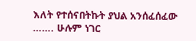እለት የተሰናበትኩት ያህል አንሰፈሰፈው ……. ሁሉም ነገር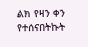ልክ የዛን ቀን የተሰናበትኩት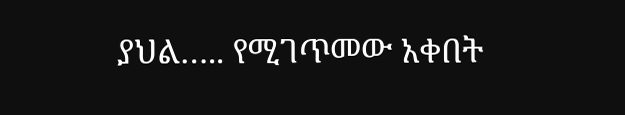ያህል….. የሚገጥመው አቀበት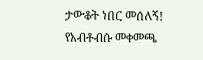ታውቆት ነበር መሰለኝ! የአብቶብሱ መቀመጫ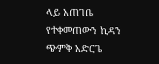ላይ አጠገቤ የተቀመጠውን ኪዳን ጭምቅ አድርጌ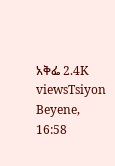አቅፌ 2.4K viewsTsiyon Beyene, 16:58